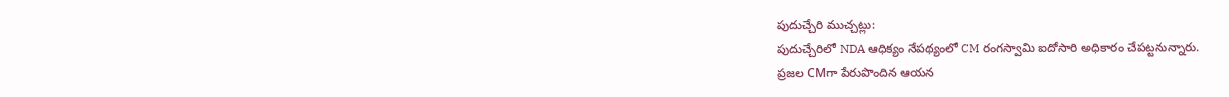పుదుచ్చేరి ముచ్చట్లు:
పుదుచ్చేరిలో NDA ఆధిక్యం నేపథ్యంలో CM రంగస్వామి ఐదోసారి అధికారం చేపట్టనున్నారు.
ప్రజల CMగా పేరుపొందిన ఆయన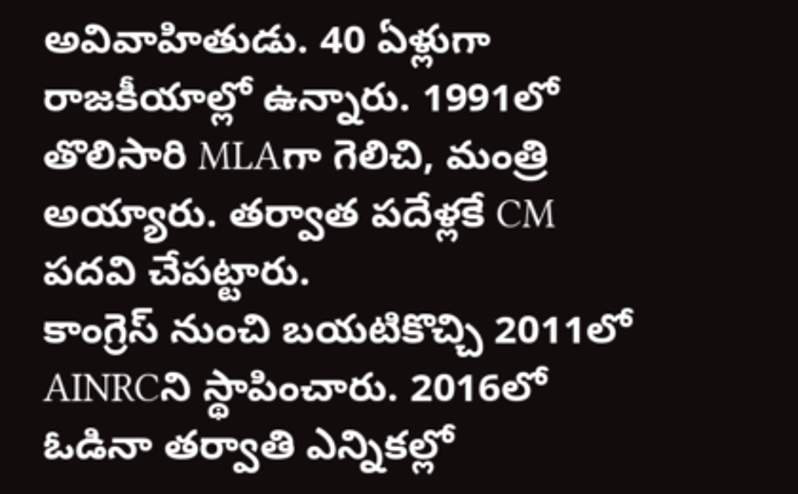అవివాహితుడు. 40 ఏళ్లుగా రాజకీయాల్లో ఉన్నారు. 1991లో తొలిసారి MLAగా గెలిచి, మంత్రి అయ్యారు. తర్వాత పదేళ్లకే CM పదవి చేపట్టారు.
కాంగ్రెస్ నుంచి బయటికొచ్చి 2011లో AINRCని స్థాపించారు. 2016లో ఓడినా తర్వాతి ఎన్నికల్లో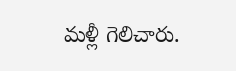మళ్లీ గెలిచారు.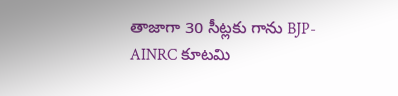తాజాగా 30 సీట్లకు గాను BJP-AINRC కూటమి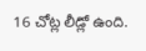16 చోట్ల లీడ్లో ఉంది.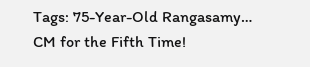Tags: 75-Year-Old Rangasamy… CM for the Fifth Time!